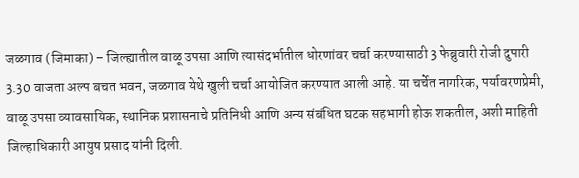जळगाव (जिमाका) – जिल्ह्यातील वाळू उपसा आणि त्यासंदर्भातील धोरणांवर चर्चा करण्यासाठी 3 फेब्रुवारी रोजी दुपारी 3.30 वाजता अल्प बचत भवन, जळगाव येथे खुली चर्चा आयोजित करण्यात आली आहे. या चर्चेत नागरिक, पर्यावरणप्रेमी, वाळू उपसा व्यावसायिक, स्थानिक प्रशासनाचे प्रतिनिधी आणि अन्य संबंधित घटक सहभागी होऊ शकतील, अशी माहिती जिल्हाधिकारी आयुष प्रसाद यांनी दिली.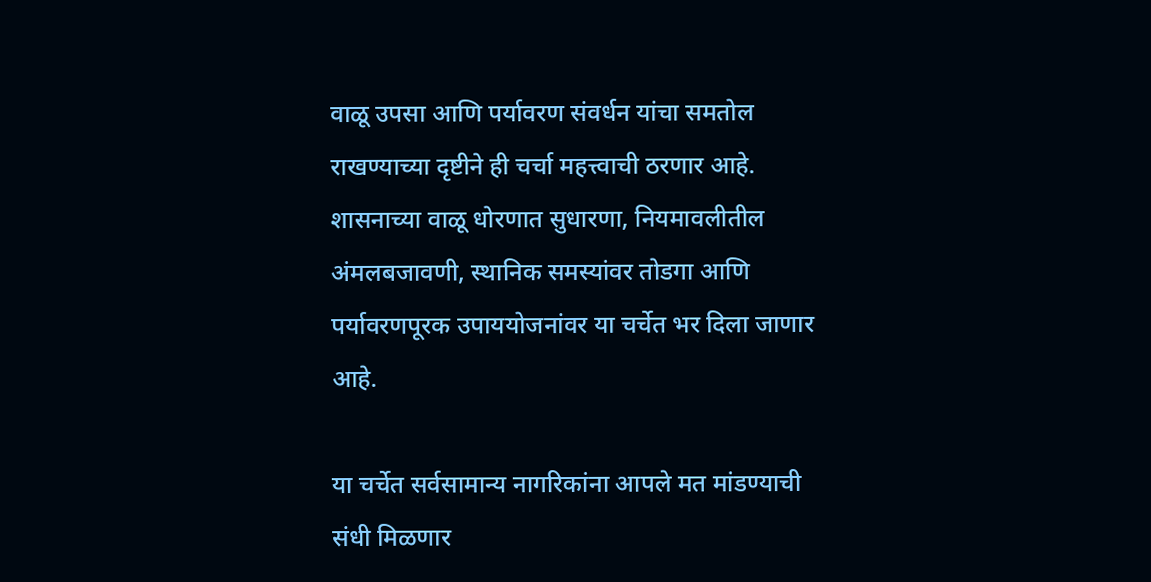वाळू उपसा आणि पर्यावरण संवर्धन यांचा समतोल राखण्याच्या दृष्टीने ही चर्चा महत्त्वाची ठरणार आहे. शासनाच्या वाळू धोरणात सुधारणा, नियमावलीतील अंमलबजावणी, स्थानिक समस्यांवर तोडगा आणि पर्यावरणपूरक उपाययोजनांवर या चर्चेत भर दिला जाणार आहे.

या चर्चेत सर्वसामान्य नागरिकांना आपले मत मांडण्याची संधी मिळणार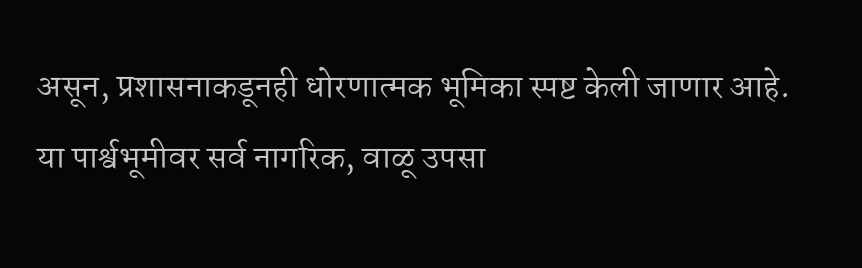असून, प्रशासनाकडूनही धोरणात्मक भूमिका स्पष्ट केली जाणार आहे. या पार्श्वभूमीवर सर्व नागरिक, वाळू उपसा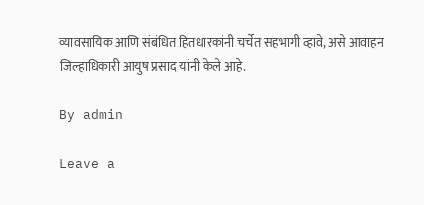व्यावसायिक आणि संबंधित हितधारकांनी चर्चेत सहभागी व्हावे, असे आवाहन जिल्हाधिकारी आयुष प्रसाद यांनी केले आहे.

By admin

Leave a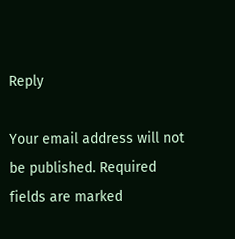Reply

Your email address will not be published. Required fields are marked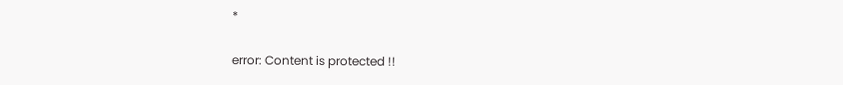*

error: Content is protected !!